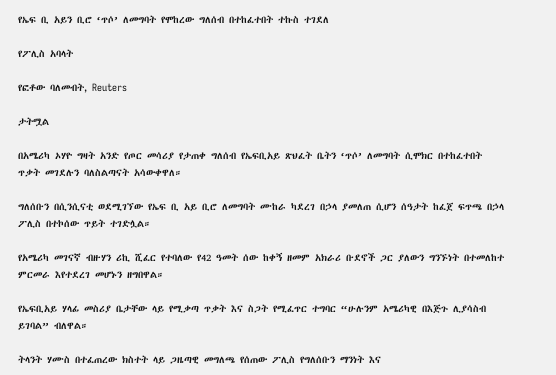የኤፍ ቢ አይን ቢሮ ‘ጥሶ’ ለመግባት የሞከረው ግለሰብ በተከፈተበት ተኩስ ተገደለ

የፖሊስ አባላት

የፎቶው ባለመብት, Reuters

ታትሟል

በአሜሪካ ኦሃዮ ግዛት አንድ የጦር መሳሪያ የታጠቀ ግለሰብ የኤፍቢአይ ጽህፈት ቤትን ‘ጥሶ’ ለመግባት ሲሞክር በተከፈተበት ጥቃት መገደሉን ባለስልጣናት አሳውቀዋለ።

ግለሰቡን በሲንሲናቲ ወደሚገኘው የኤፍ ቢ አይ ቢሮ ለመግባት ሙከራ ካደረገ በኃላ ያመለጠ ሲሆን ሰዓታት ከፈጀ ፍጥጫ በኃላ ፖሊስ በተኮሰው ጥይት ተገድሏል።

የአሜሪካ መገናኛ ብዙሃን ሪኪ ሺፈር የተባለው የ42 ዓመት ሰው ከቀኝ ዘመም አክራሪ ቡደኖች ጋር ያለውን ግንኙነት በተመለከተ ምርመራ እየተደረገ መሆኑን ዘግበዋል።

የኤፍቢአይ ሃላፊ መስሪያ ቤታቸው ላይ የሚቃጣ ጥቃት እና ስጋት የሚፈጥር ተግባር “ሁሉንም አሜሪካዊ በእጅጉ ሊያሳስብ ይገባል” ብለዋል።

ትላንት ሃሙስ በተፈጠረው ክስተት ላይ ጋዜጣዊ መግለጫ የሰጠው ፖሊስ የግለሰቡን ማንነት እና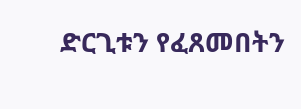ድርጊቱን የፈጸመበትን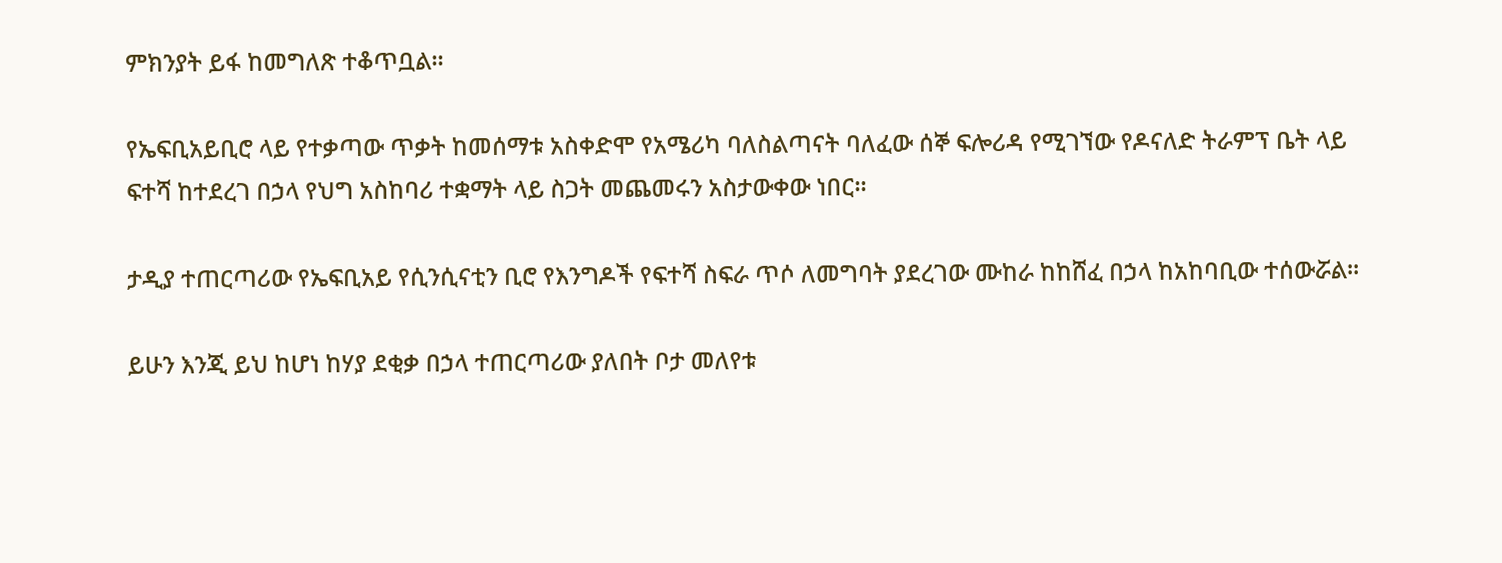ምክንያት ይፋ ከመግለጽ ተቆጥቧል።

የኤፍቢአይቢሮ ላይ የተቃጣው ጥቃት ከመሰማቱ አስቀድሞ የአሜሪካ ባለስልጣናት ባለፈው ሰኞ ፍሎሪዳ የሚገኘው የዶናለድ ትራምፕ ቤት ላይ ፍተሻ ከተደረገ በኃላ የህግ አስከባሪ ተቋማት ላይ ስጋት መጨመሩን አስታውቀው ነበር።

ታዲያ ተጠርጣሪው የኤፍቢአይ የሲንሲናቲን ቢሮ የእንግዶች የፍተሻ ስፍራ ጥሶ ለመግባት ያደረገው ሙከራ ከከሸፈ በኃላ ከአከባቢው ተሰውሯል።

ይሁን እንጂ ይህ ከሆነ ከሃያ ደቂቃ በኃላ ተጠርጣሪው ያለበት ቦታ መለየቱ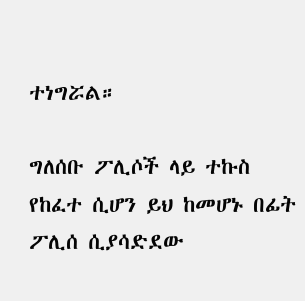ተነግሯል።

ግለሰቡ ፖሊሶች ላይ ተኩስ የከፈተ ሲሆን ይህ ከመሆኑ በፊት ፖሊሰ ሲያሳድደው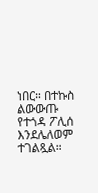ነበር። በተኩስ ልውውጡ የተጎዳ ፖሊሰ እንደሌለወም ተገልጿል።